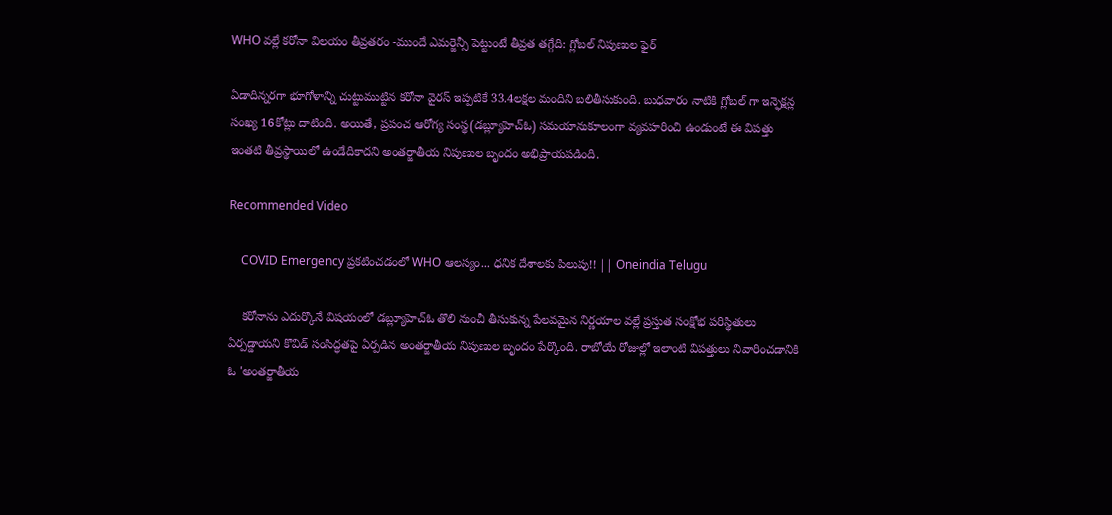WHO వల్లే కరోనా విలయం తీవ్రతరం -ముందే ఎమర్జెన్సీ పెట్టుంటే తీవ్రత తగ్గేది: గ్లోబల్ నిపుణుల ఫైర్

ఏడాదిన్నరగా భూగోళాన్ని చుట్టుముట్టిన కరోనా వైరస్ ఇప్పటికే 33.4లక్షల మందిని బలితీసుకుంది. బుధవారం నాటికి గ్లోబల్ గా ఇన్ఫెక్షన్ల సంఖ్య 16కోట్లు దాటింది. అయితే, ప్రపంచ ఆరోగ్య సంస్థ(డబ్ల్యూహెచ్ఓ) సమయానుకూలంగా వ్యవహరించి ఉండుంటే ఈ విపత్తు ఇంతటి తీవ్రస్థాయిలో ఉండేదికాదని అంతర్జాతీయ నిపుణుల బృందం అభిప్రాయపడింది.

Recommended Video

    COVID Emergency ప్రకటించడంలో WHO ఆలస్యం... ధనిక దేశాలకు పిలుపు!! || Oneindia Telugu

    కరోనాను ఎదుర్కొనే విషయంలో డబ్ల్యూహెచ్ఓ తొలి నుంచీ తీసుకున్న పేలవమైన నిర్ణయాల వల్లే ప్రస్తుత సంక్షోభ పరిస్థితులు ఏర్పడ్డాయని కొవిడ్ సంసిద్ధతపై ఏర్పడిన అంతర్జాతీయ నిపుణుల బృందం పేర్కొంది. రాబోయే రోజుల్లో ఇలాంటి విపత్తులు నివారించడానికి ఓ 'అంతర్జాతీయ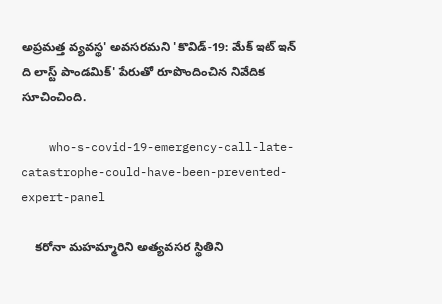అప్రమత్త వ్యవస్థ' అవసరమని 'కొవిడ్‌-19: మేక్‌ ఇట్‌ ఇన్‌ ది లాస్ట్‌ పాండమిక్‌' పేరుతో రూపొందించిన నివేదిక సూచించింది.

    who-s-covid-19-emergency-call-late-catastrophe-could-have-been-prevented-expert-panel

    కరోనా మహమ్మారిని అత్యవసర స్థితిని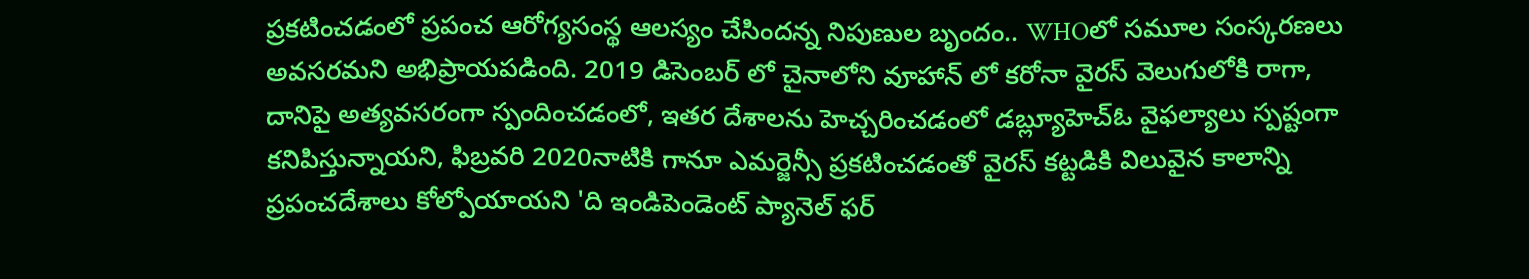ప్రకటించడంలో ప్రపంచ ఆరోగ్యసంస్థ ఆలస్యం చేసిందన్న నిపుణుల బృందం.. WHOలో సమూల సంస్కరణలు అవసరమని అభిప్రాయపడింది. 2019 డిసెంబర్ లో చైనాలోని వూహాన్ లో కరోనా వైరస్ వెలుగులోకి రాగా, దానిపై అత్యవసరంగా స్పందించడంలో, ఇతర దేశాలను హెచ్చరించడంలో డబ్ల్యూహెచ్ఓ వైఫల్యాలు స్పష్టంగా కనిపిస్తున్నాయని, ఫిబ్రవరి 2020నాటికి గానూ ఎమర్జెన్సీ ప్రకటించడంతో వైరస్ కట్టడికి విలువైన కాలాన్ని ప్రపంచదేశాలు కోల్పోయాయని 'ది ఇండిపెండెంట్‌ ప్యానెల్‌ ఫర్‌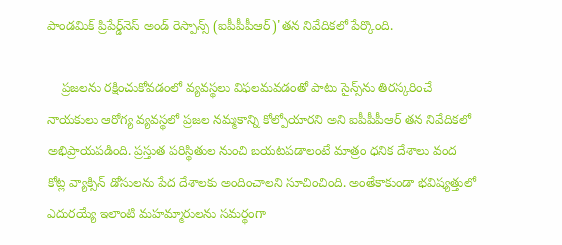పాండమిక్‌ ప్రిపేర్డ్‌నెస్‌ అండ్‌ రెస్పాన్స్‌ (ఐపీపీపీఆర్‌)'తన నివేదికలో పేర్కొంది.

    ప్రజలను రక్షించుకోవడంలో వ్యవస్థలు విఫలమవడంతో పాటు సైన్స్‌ను తిరస్కరించే నాయకులు ఆరోగ్య వ్యవస్థలో ప్రజల నమ్మకాన్ని కోల్పోయారని అని ఐపీపీపీఆర్‌ తన నివేదికలో అభిప్రాయపడింది. ప్రస్తుత పరిస్థితుల నుంచి బయటపడాలంటే మాత్రం ధనిక దేశాలు వంద కోట్ల వ్యాక్సిన్‌ డోసులను పేద దేశాలకు అందించాలని సూచించింది. అంతేకాకుండా భవిష్యత్తులో ఎదురయ్యే ఇలాంటి మహమ్మారులను సమర్థంగా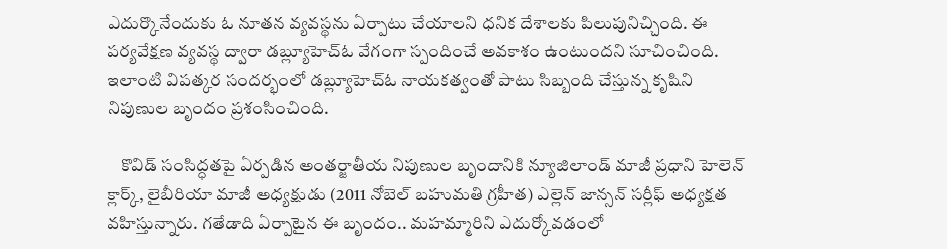ఎదుర్కొనేందుకు ఓ నూతన వ్యవస్థను ఏర్పాటు చేయాలని ధనిక దేశాలకు పిలుపునిచ్చింది. ఈ పర్యవేక్షణ వ్యవస్థ ద్వారా డబ్ల్యూహెచ్‌ఓ వేగంగా స్పందించే అవకాశం ఉంటుందని సూచించింది. ఇలాంటి విపత్కర సందర్భంలో డబ్ల్యూహెచ్‌ఓ నాయకత్వంతో పాటు సిబ్బంది చేస్తున్న కృషిని నిపుణుల బృందం ప్రశంసించింది.

    కొవిడ్ సంసిద్ధతపై ఏర్పడిన అంతర్జాతీయ నిపుణుల బృందానికి న్యూజిలాండ్‌ మాజీ ప్రధాని హెలెన్‌ క్లార్క్‌, లైబీరియా మాజీ అధ్యక్షుడు (2011 నోబెల్‌ బహుమతి గ్రహీత) ఎల్లెన్‌ జాన్సన్‌ సర్లీఫ్‌ అధ్యక్షత వహిస్తున్నారు. గతేడాది ఏర్పాటైన ఈ బృందం.. మహమ్మారిని ఎదుర్కోవడంలో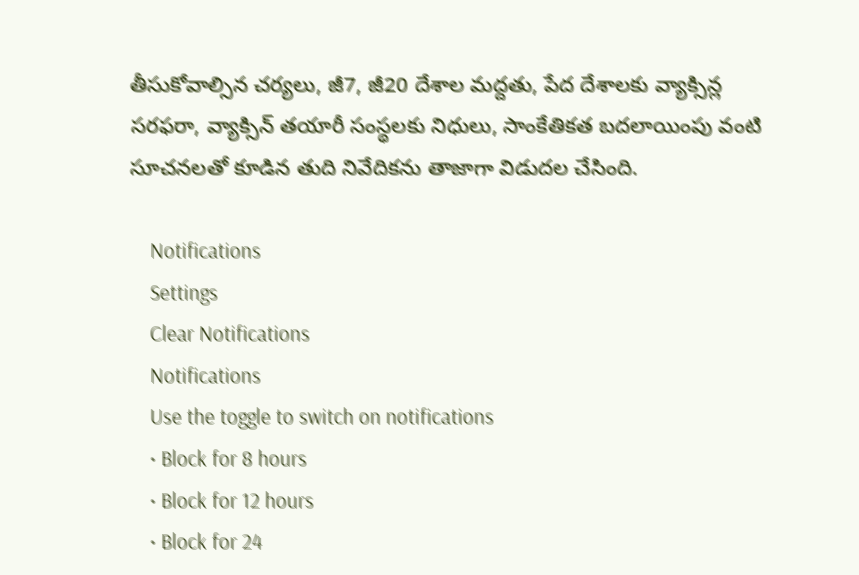తీసుకోవాల్సిన చర్యలు, జీ7, జీ20 దేశాల మద్దతు, పేద దేశాలకు వ్యాక్సిన్ల సరఫరా, వ్యాక్సిన్‌ తయారీ సంస్థలకు నిధులు, సాంకేతికత బదలాయింపు వంటి సూచనలతో కూడిన తుది నివేదికను తాజాగా విడుదల చేసింది.

    Notifications
    Settings
    Clear Notifications
    Notifications
    Use the toggle to switch on notifications
    • Block for 8 hours
    • Block for 12 hours
    • Block for 24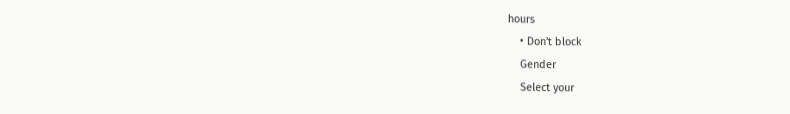hours
    • Don't block
    Gender
    Select your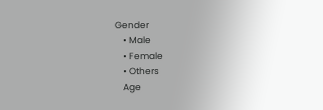Gender
    • Male
    • Female
    • Others
    Age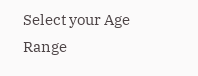Select your Age Range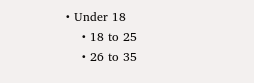• Under 18
    • 18 to 25
    • 26 to 35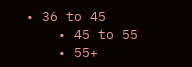• 36 to 45
    • 45 to 55
    • 55+